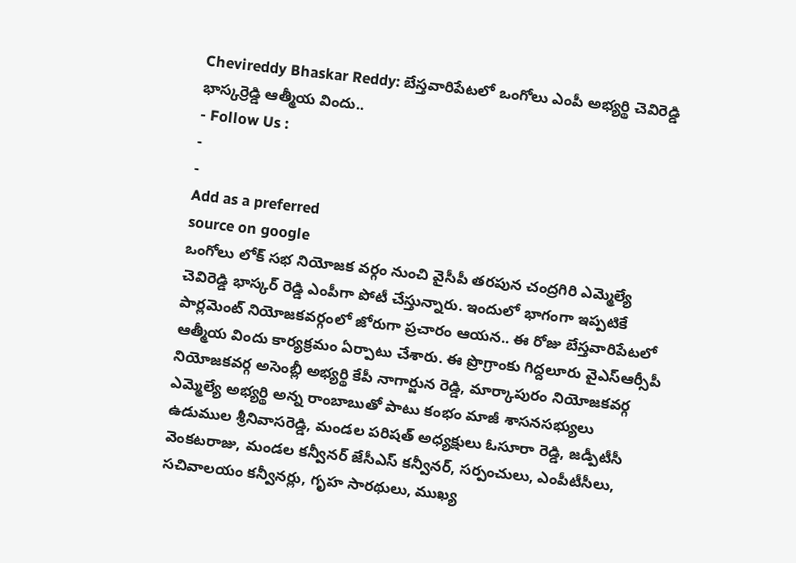Chevireddy Bhaskar Reddy: బేస్తవారిపేటలో ఒంగోలు ఎంపీ అభ్యర్థి చెవిరెడ్డి భాస్కర్రెడ్డి ఆత్మీయ విందు..
- Follow Us :
-
-
Add as a preferred
source on google
ఒంగోలు లోక్ సభ నియోజక వర్గం నుంచి వైసీపీ తరపున చంద్రగిరి ఎమ్మెల్యే చెవిరెడ్డి భాస్కర్ రెడ్డి ఎంపీగా పోటీ చేస్తున్నారు. ఇందులో భాగంగా ఇప్పటికే పార్లమెంట్ నియోజకవర్గంలో జోరుగా ప్రచారం ఆయన.. ఈ రోజు బేస్తవారిపేటలో ఆత్మీయ విందు కార్యక్రమం ఏర్పాటు చేశారు. ఈ ప్రొగ్రాంకు గిద్దలూరు వైఎస్ఆర్సీపీ నియోజకవర్గ అసెంబ్లీ అభ్యర్థి కేపీ నాగార్జున రెడ్డి, మార్కాపురం నియోజకవర్గ ఎమ్మెల్యే అభ్యర్థి అన్న రాంబాబుతో పాటు కంభం మాజీ శాసనసభ్యులు ఉడుముల శ్రీనివాసరెడ్డి, మండల పరిషత్ అధ్యక్షులు ఓసూరా రెడ్డి, జడ్పీటీసీ వెంకటరాజు, మండల కన్వీనర్ జేసీఎస్ కన్వీనర్, సర్పంచులు, ఎంపీటీసీలు, సచివాలయం కన్వీనర్లు, గృహ సారథులు, ముఖ్య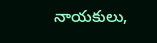నాయకులు,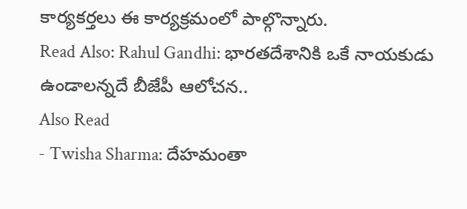కార్యకర్తలు ఈ కార్యక్రమంలో పాల్గొన్నారు.
Read Also: Rahul Gandhi: భారతదేశానికి ఒకే నాయకుడు ఉండాలన్నదే బీజేపీ ఆలోచన..
Also Read
- Twisha Sharma: దేహమంతా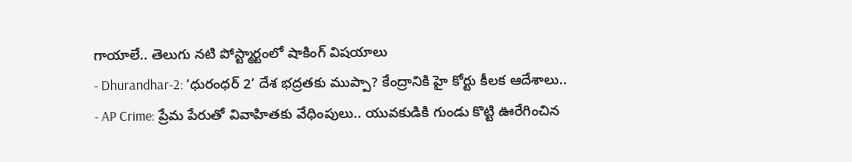గాయాలే.. తెలుగు నటి పోస్ట్మార్టంలో షాకింగ్ విషయాలు
- Dhurandhar-2: ‘ధురంధర్ 2’ దేశ భద్రతకు ముప్పా? కేంద్రానికి హై కోర్టు కీలక ఆదేశాలు..
- AP Crime: ప్రేమ పేరుతో వివాహితకు వేధింపులు.. యువకుడికి గుండు కొట్టి ఊరేగించిన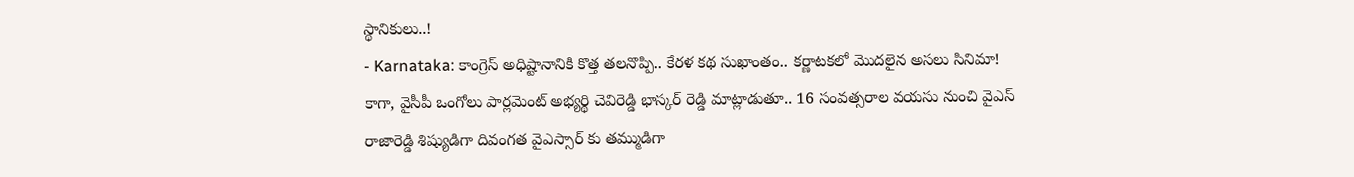స్థానికులు..!
- Karnataka: కాంగ్రెస్ అధిష్టానానికి కొత్త తలనొప్పి.. కేరళ కథ సుఖాంతం.. కర్ణాటకలో మొదలైన అసలు సినిమా!
కాగా, వైసీపీ ఒంగోలు పార్లమెంట్ అభ్యర్థి చెవిరెడ్డి భాస్కర్ రెడ్డి మాట్లాడుతూ.. 16 సంవత్సరాల వయసు నుంచి వైఎస్ రాజారెడ్డి శిష్యుడిగా దివంగత వైఎస్సార్ కు తమ్ముడిగా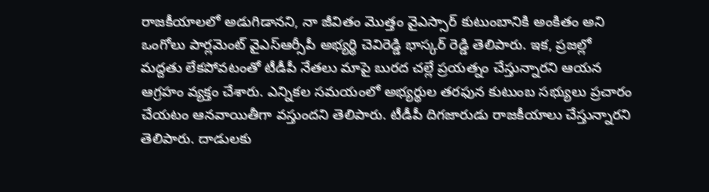రాజకీయాలలో అడుగిడానని, నా జీవితం మొత్తం వైఎస్సార్ కుటుంబానికి అంకితం అని ఒంగోలు పార్లమెంట్ వైఎస్ఆర్సీపీ అభ్యర్థి చెవిరెడ్డి భాస్కర్ రెడ్డి తెలిపారు. ఇక, ప్రజల్లో మద్దతు లేకపోవటంతో టీడీపీ నేతలు మాపై బురద చల్లే ప్రయత్నం చేస్తున్నారని ఆయన ఆగ్రహం వ్యక్తం చేశారు. ఎన్నికల సమయంలో అభ్యర్థుల తరఫున కుటుంబ సభ్యులు ప్రచారం చేయటం ఆనవాయితీగా వస్తుందని తెలిపారు. టీడీపీ దిగజారుడు రాజకీయాలు చేస్తున్నారని తెలిపారు. దాడులకు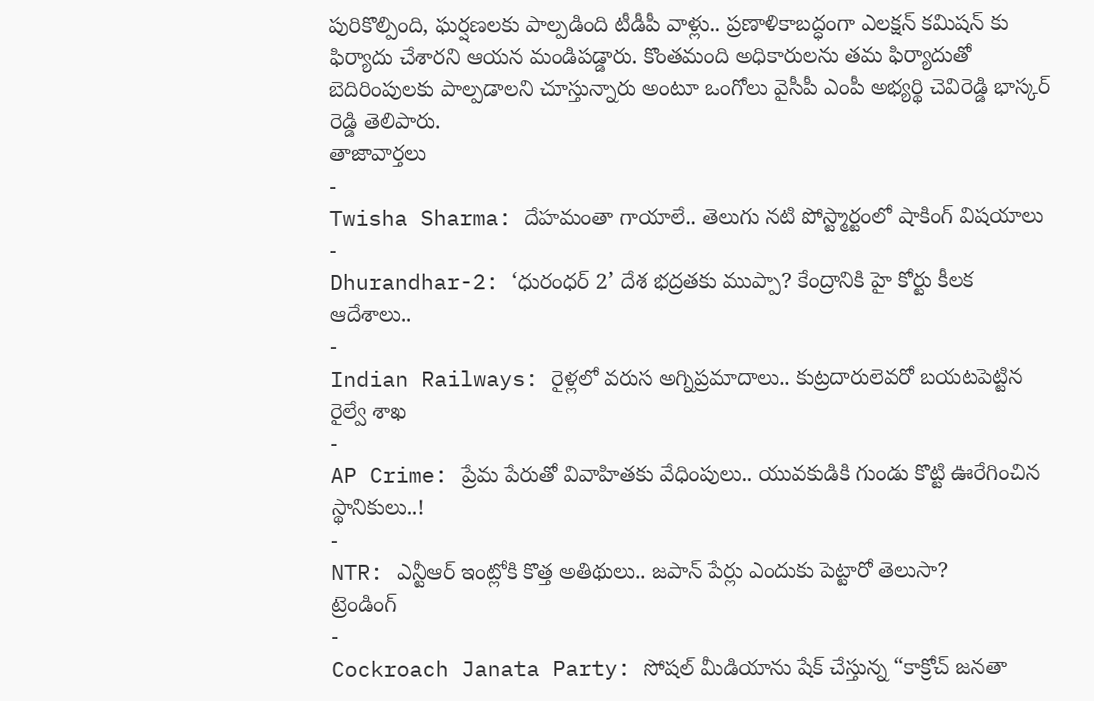పురికొల్పింది, ఘర్షణలకు పాల్పడింది టీడీపీ వాళ్లు.. ప్రణాళికాబద్ధంగా ఎలక్షన్ కమిషన్ కు ఫిర్యాదు చేశారని ఆయన మండిపడ్డారు. కొంతమంది అధికారులను తమ ఫిర్యాదుతో బెదిరింపులకు పాల్పడాలని చూస్తున్నారు అంటూ ఒంగోలు వైసీపీ ఎంపీ అభ్యర్థి చెవిరెడ్డి భాస్కర్ రెడ్డి తెలిపారు.
తాజావార్తలు
-
Twisha Sharma: దేహమంతా గాయాలే.. తెలుగు నటి పోస్ట్మార్టంలో షాకింగ్ విషయాలు
-
Dhurandhar-2: ‘ధురంధర్ 2’ దేశ భద్రతకు ముప్పా? కేంద్రానికి హై కోర్టు కీలక ఆదేశాలు..
-
Indian Railways: రైళ్లలో వరుస అగ్నిప్రమాదాలు.. కుట్రదారులెవరో బయటపెట్టిన రైల్వే శాఖ
-
AP Crime: ప్రేమ పేరుతో వివాహితకు వేధింపులు.. యువకుడికి గుండు కొట్టి ఊరేగించిన స్థానికులు..!
-
NTR: ఎన్టీఆర్ ఇంట్లోకి కొత్త అతిథులు.. జపాన్ పేర్లు ఎందుకు పెట్టారో తెలుసా?
ట్రెండింగ్
-
Cockroach Janata Party: సోషల్ మీడియాను షేక్ చేస్తున్న “కాక్రోచ్ జనతా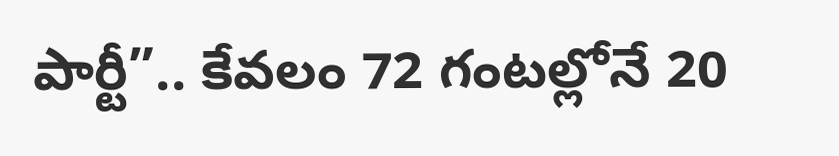పార్టీ”.. కేవలం 72 గంటల్లోనే 20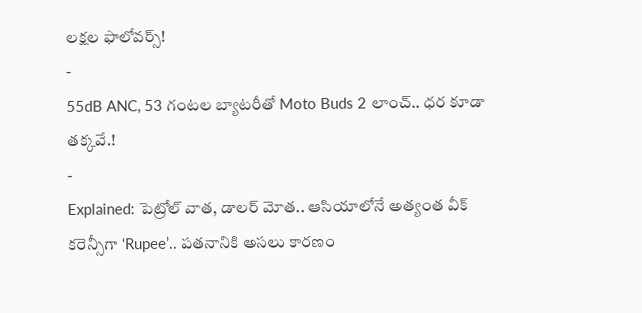లక్షల ఫాలోవర్స్!
-
55dB ANC, 53 గంటల బ్యాటరీతో Moto Buds 2 లాంచ్.. ధర కూడా తక్కవే.!
-
Explained: పెట్రోల్ వాత, డాలర్ మోత.. ఆసియాలోనే అత్యంత వీక్ కరెన్సీగా ‘Rupee’.. పతనానికి అసలు కారణం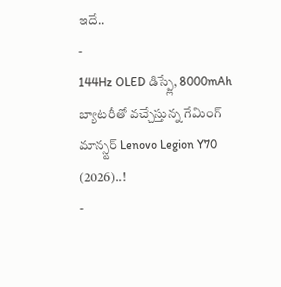ఇదే..
-
144Hz OLED డిస్ప్లే, 8000mAh బ్యాటరీతో వచ్చేస్తున్న గేమింగ్ మాన్స్టర్ Lenovo Legion Y70 (2026)..!
-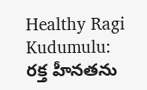Healthy Ragi Kudumulu: రక్త హీనతను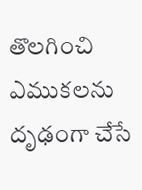తొలగించి ఎముకలను దృఢంగా చేసే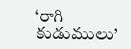‘రాగి కుడుములు’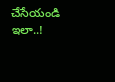చేసేయండి ఇలా..!